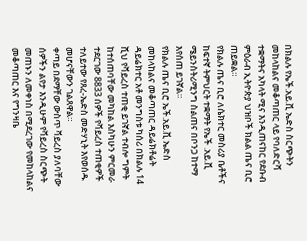በክልሉ የኤች.አይ.ቪ ኤድስ ስርጭትን መከላከልና መቆጣጠር ላይ የባለድርሻ ተቋማትና አካላት ሚና እንዲጠናከር የደቡብ ምዕራብ ኢትዮጵያ ህዝቦች ክልል ጤና ቢሮ ጠይቋል።
የክልሉ ጤና ቢሮ ለሴክተር መስሪያ ቤቶችና ከፍተኛ ትምህርት ተቋማት የኤች .አይ.ቪ ሜይንስትሪሚንግ ስልጠና በቦንጋ ከተማ እየሰጠ ይገኛል።
የክልሉ ጤና ቢሮ ኤች.አይ.ቪ ኤድስ መከላከልና መቆጣጠር ዳይሬክቶሬት ዳይሬክተር አቶ መንግስቱ ካሰሪ በክልሉ 14 ሺህ የቫይረስ ተጠቂ ይገኛል ተብሎ ግምት ከተሰጠባቸው መካከል እስካሁን ምርመራ ተደርገው 8833 ሰዎች የቫይረስ ተጠቂዎች ተለይተው የጸረ-ኤድስ መድሃኒት እየወሰዱ መሆናቸውን ገልጸዋል።
ቀጣይ በደማቸው ውስጥ ቫይረስ ያለባቸው ሰዎችን ልየታ እንዲሁም የቫይረስ ስርጭት መጠኑን ለመቀነስ በሚደረገው የመከላከልና መቆጣጠር እና የግንዛቤ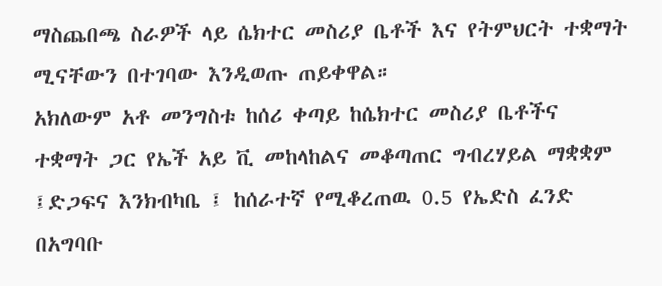ማስጨበጫ ስራዎች ላይ ሴክተር መስሪያ ቤቶች እና የትምህርት ተቋማት ሚናቸውን በተገባው እንዲወጡ ጠይቀዋል።
አክለውም አቶ መንግስቱ ከሰሪ ቀጣይ ከሴክተር መስሪያ ቤቶችና ተቋማት ጋር የኤች አይ ቪ መከላከልና መቆጣጠር ግብረሃይል ማቋቋም ፤ድጋፍና እንክብካቤ ፤ ከሰራተኛ የሚቆረጠዉ 0.5 የኤድስ ፈንድ በአግባቡ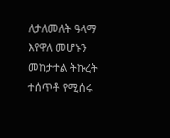ለታለመለት ዓላማ እየዋለ መሆኑን መከታተል ትኩረት ተሰጥቶ የሚሰሩ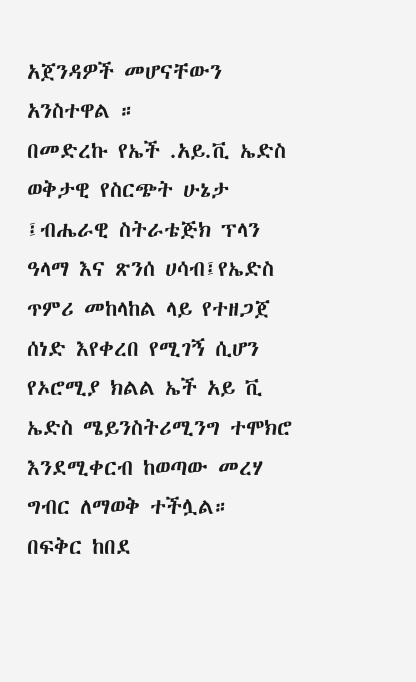አጀንዳዎች መሆናቸውን አንስተዋል ።
በመድረኩ የኤች .አይ.ቪ ኤድስ ወቅታዊ የስርጭት ሁኔታ ፤ብሔራዊ ስትራቴጅክ ፕላን ዓላማ እና ጽንሰ ሀሳብ፤የኤድስ ጥምሪ መከላከል ላይ የተዘጋጀ ሰነድ እየቀረበ የሚገኝ ሲሆን የኦሮሚያ ክልል ኤች አይ ቪ ኤድስ ሜይንስትሪሚንግ ተሞክሮ እንደሚቀርብ ከወጣው መረሃ ግብር ለማወቅ ተችሏል።
በፍቅር ከበደ